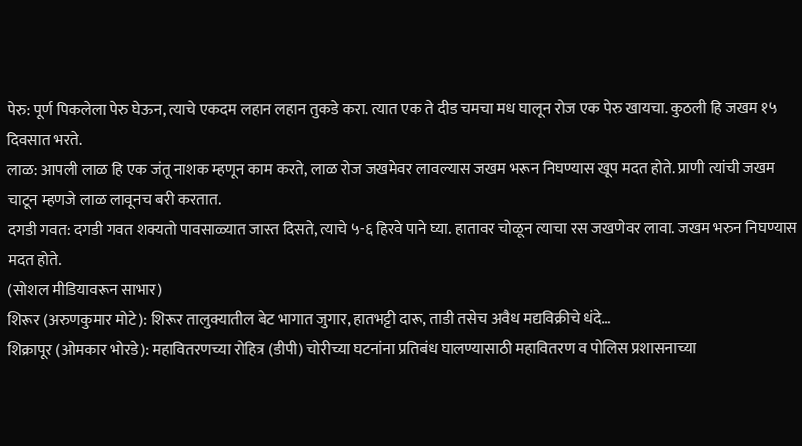पेरु: पूर्ण पिकलेला पेरु घेऊन, त्याचे एकदम लहान लहान तुकडे करा. त्यात एक ते दीड चमचा मध घालून रोज एक पेरु खायचा. कुठली हि जखम १५ दिवसात भरते.
लाळ: आपली लाळ हि एक जंतू नाशक म्हणून काम करते, लाळ रोज जखमेवर लावल्यास जखम भरून निघण्यास खूप मदत होते. प्राणी त्यांची जखम चाटून म्हणजे लाळ लावूनच बरी करतात.
दगडी गवत: दगडी गवत शक्यतो पावसाळ्यात जास्त दिसते, त्याचे ५-६ हिरवे पाने घ्या. हातावर चोळून त्याचा रस जखणेवर लावा. जखम भरुन निघण्यास मदत होते.
(सोशल मीडियावरून साभार)
शिरूर (अरुणकुमार मोटे): शिरूर तालुक्यातील बेट भागात जुगार, हातभट्टी दारू, ताडी तसेच अवैध मद्यविक्रीचे धंदे…
शिक्रापूर (ओमकार भोरडे): महावितरणच्या रोहित्र (डीपी) चोरीच्या घटनांना प्रतिबंध घालण्यासाठी महावितरण व पोलिस प्रशासनाच्या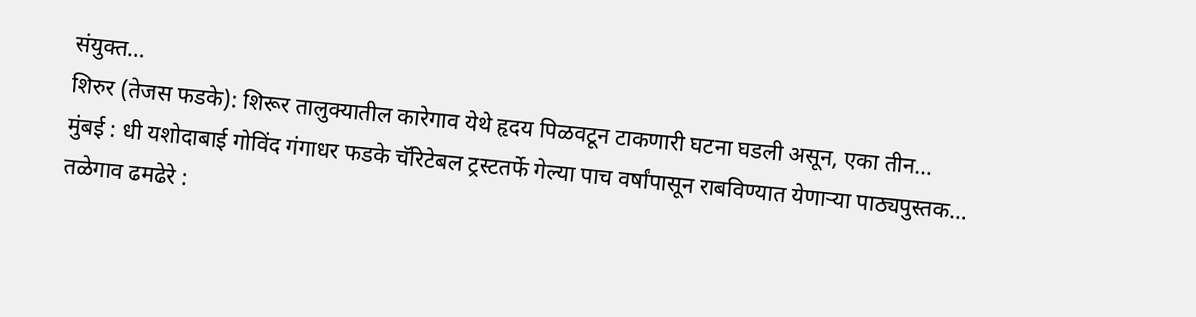संयुक्त…
शिरुर (तेजस फडके): शिरूर तालुक्यातील कारेगाव येथे हृदय पिळवटून टाकणारी घटना घडली असून, एका तीन…
मुंबई : धी यशोदाबाई गोविंद गंगाधर फडके चॅरिटेबल ट्रस्टतर्फे गेल्या पाच वर्षांपासून राबविण्यात येणाऱ्या पाठ्यपुस्तक…
तळेगाव ढमढेरे :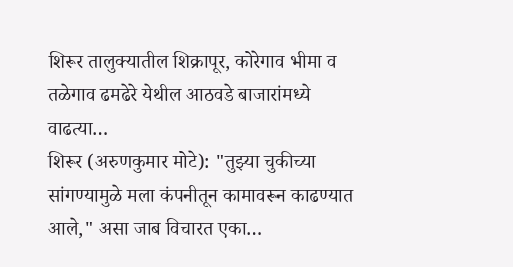शिरूर तालुक्यातील शिक्रापूर, कोरेगाव भीमा व तळेगाव ढमढेरे येथील आठवडे बाजारांमध्ये वाढत्या…
शिरूर (अरुणकुमार मोटे): "तुझ्या चुकीच्या सांगण्यामुळे मला कंपनीतून कामावरून काढण्यात आले," असा जाब विचारत एका…